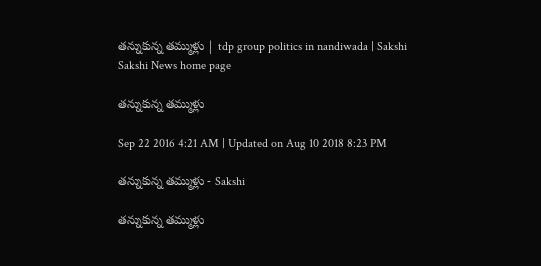తన్నుకున్న తమ్ముళ్లు | tdp group politics in nandiwada | Sakshi
Sakshi News home page

తన్నుకున్న తమ్ముళ్లు

Sep 22 2016 4:21 AM | Updated on Aug 10 2018 8:23 PM

తన్నుకున్న తమ్ముళ్లు - Sakshi

తన్నుకున్న తమ్ముళ్లు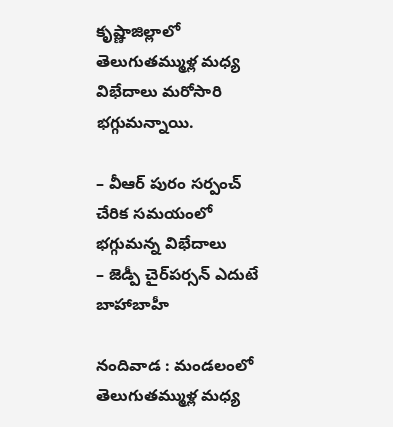కృష్ణాజిల్లాలో తెలుగుతమ్ముళ్ల మధ్య విభేదాలు మరోసారి భగ్గుమన్నాయి.

– వీఆర్‌ పురం సర్పంచ్‌ చేరిక సమయంలో భగ్గుమన్న విభేదాలు
– జెడ్పీ చైర్‌పర్సన్‌ ఎదుటే బాహాబాహీ

నందివాడ : మండలంలో తెలుగుతమ్ముళ్ల మధ్య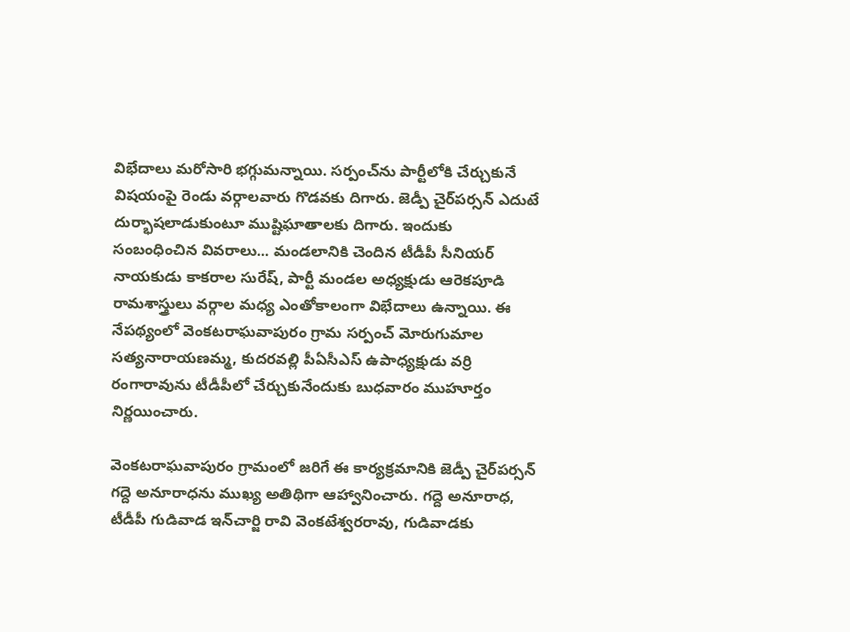విభేదాలు మరోసారి భగ్గుమన్నాయి. సర్పంచ్‌ను పార్టీలోకి చేర్చుకునే విషయంపై రెండు వర్గాలవారు గొడవకు దిగారు. జెడ్పీ చైర్‌పర్సన్‌ ఎదుటే దుర్భాషలాడుకుంటూ ముష్టిఘాతాలకు దిగారు. ఇందుకు సంబంధించిన వివరాలు... మండలానికి చెందిన టీడీపీ సీనియర్‌ నాయకుడు కాకరాల సురేష్, పార్టీ మండల అధ్యక్షుడు ఆరెకపూడి రామశాస్త్రులు వర్గాల మధ్య ఎంతోకాలంగా విభేదాలు ఉన్నాయి. ఈ నేపథ్యంలో వెంకటరాఘవాపురం గ్రామ సర్పంచ్‌ మోరుగుమాల సత్యనారాయణమ్మ, కుదరవల్లి పీఏసీఎస్‌ ఉపాధ్యక్షుడు వర్రి రంగారావును టీడీపీలో చేర్చుకునేందుకు బుధవారం ముహూర్తం నిర్ణయించారు.

వెంకటరాఘవాపురం గ్రామంలో జరిగే ఈ కార్యక్రమానికి జెడ్పీ చైర్‌పర్సన్‌ గద్దె అనూరాధను ముఖ్య అతిథిగా ఆహ్వానించారు. గద్దె అనూరాధ, టీడీపీ గుడివాడ ఇన్‌చార్జి రావి వెంకటేశ్వరరావు, గుడివాడకు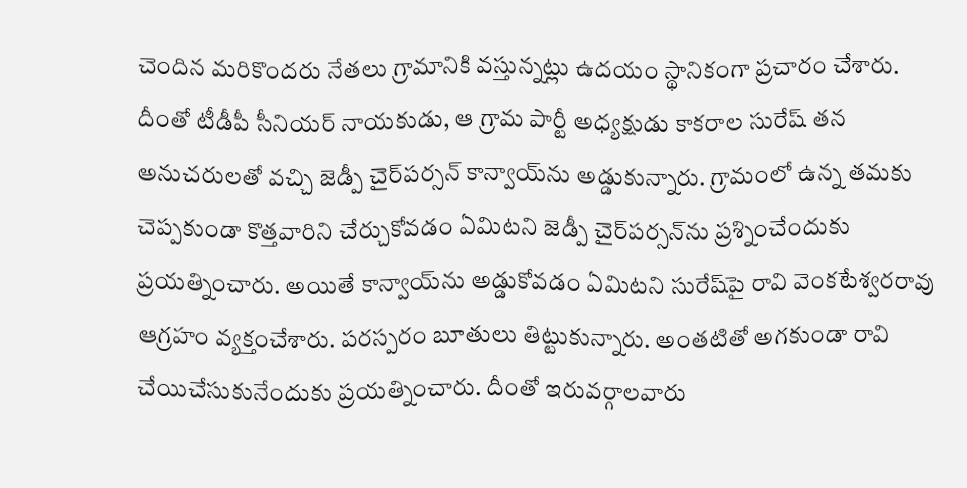చెందిన మరికొందరు నేతలు గ్రామానికి వస్తున్నట్లు ఉదయం స్థానికంగా ప్రచారం చేశారు. దీంతో టీడీపీ సీనియర్‌ నాయకుడు, ఆ గ్రామ పార్టీ అధ్యక్షుడు కాకరాల సురేష్‌ తన అనుచరులతో వచ్చి జెడ్పీ చైర్‌పర్సన్‌ కాన్వాయ్‌ను అడ్డుకున్నారు. గ్రామంలో ఉన్న తమకు చెప్పకుండా కొత్తవారిని చేర్చుకోవడం ఏమిటని జెడ్పీ చైర్‌పర్సన్‌ను ప్రశ్నించేందుకు ప్రయత్నించారు. అయితే కాన్వాయ్‌ను అడ్డుకోవడం ఏమిటని సురేష్‌పై రావి వెంకటేశ్వరరావు ఆగ్రహం వ్యక్తంచేశారు. పరస్పరం బూతులు తిట్టుకున్నారు. అంతటితో అగకుండా రావి చేయిచేసుకునేందుకు ప్రయత్నించారు. దీంతో ఇరువర్గాలవారు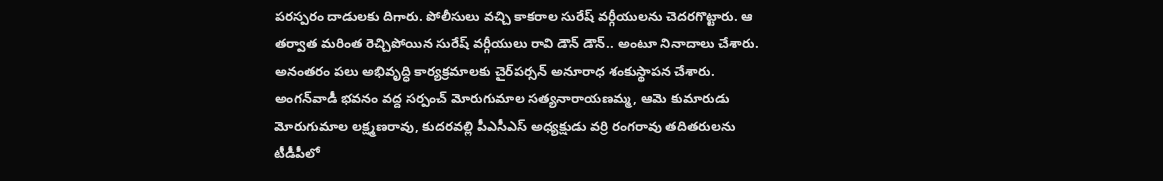పరస్పరం దాడులకు దిగారు. పోలీసులు వచ్చి కాకరాల సురేష్‌ వర్గీయులను చెదరగొట్టారు. ఆ తర్వాత మరింత రెచ్చిపోయిన సురేష్‌ వర్గీయులు రావి డౌన్‌ డౌన్‌.. అంటూ నినాదాలు చేశారు. అనంతరం పలు అభివృద్ధి కార్యక్రమాలకు చైర్‌పర్సన్‌ అనూరాధ శంకుస్థాపన చేశారు. అంగన్‌వాడీ భవనం వద్ద సర్పంచ్‌ మోరుగుమాల సత్యనారాయణమ్మ, ఆమె కుమారుడు మోరుగుమాల లక్ష్మణరావు, కుదరవల్లి పీఎసీఎస్‌ అధ్యక్షుడు వర్రి రంగరావు తదితరులను టీడీపీలో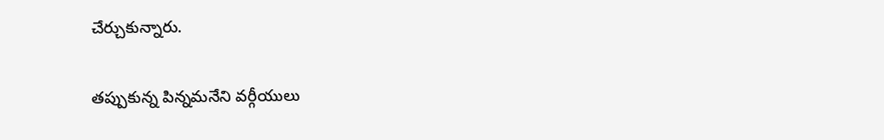చేర్చుకున్నారు.

తప్పుకున్న పిన్నమనేని వర్గీయులు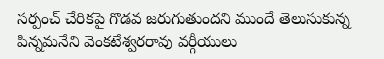సర్పంచ్‌ చేరికపై గొడవ జరుగుతుందని ముందే తెలుసుకున్న పిన్నమనేని వెంకటేశ్వరరావు వర్గీయులు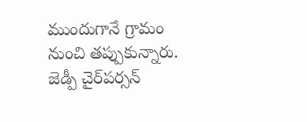ముందుగానే గ్రామం నుంచి తప్పుకున్నారు. జెడ్పీ చైర్‌పర్సన్‌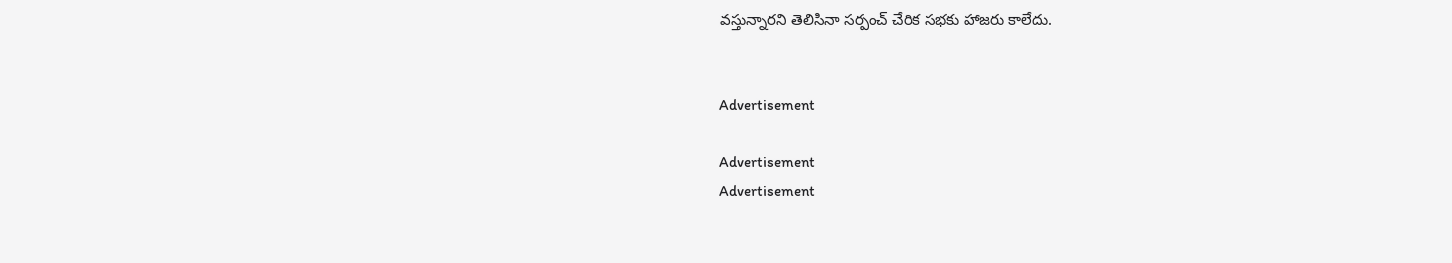వస్తున్నారని తెలిసినా సర్పంచ్‌ చేరిక సభకు హాజరు కాలేదు.


Advertisement

Advertisement
Advertisement